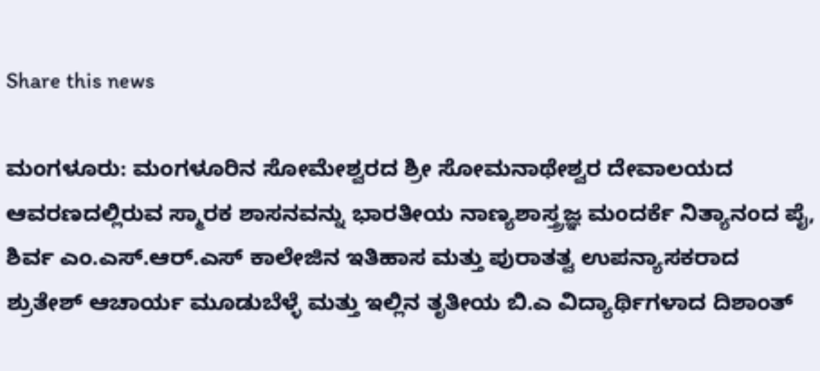Share this news

ಮಂಗಳೂರು: ಮಂಗಳೂರಿನ ಸೋಮೇಶ್ವರದ ಶ್ರೀ ಸೋಮನಾಥೇಶ್ವರ ದೇವಾಲಯದ ಆವರಣದಲ್ಲಿರುವ ಸ್ಮಾರಕ ಶಾಸನವನ್ನು ಭಾರತೀಯ ನಾಣ್ಯಶಾಸ್ತ್ರಜ್ಞ ಮಂದರ್ಕೆ ನಿತ್ಯಾನಂದ ಪೈ, ಶಿರ್ವ ಎಂ.ಎಸ್.ಆರ್.ಎಸ್ ಕಾಲೇಜಿನ ಇತಿಹಾಸ ಮತ್ತು ಪುರಾತತ್ವ ಉಪನ್ಯಾಸಕರಾದ ಶ್ರುತೇಶ್ ಆಚಾರ್ಯ ಮೂಡುಬೆಳ್ಳೆ ಮತ್ತು ಇಲ್ಲಿನ ತೃತೀಯ ಬಿ.ಎ ವಿದ್ಯಾರ್ಥಿಗಳಾದ ದಿಶಾಂತ್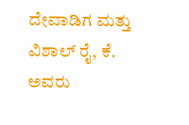ದೇವಾಡಿಗ ಮತ್ತು ವಿಶಾಲ್ ರೈ, ಕೆ. ಅವರು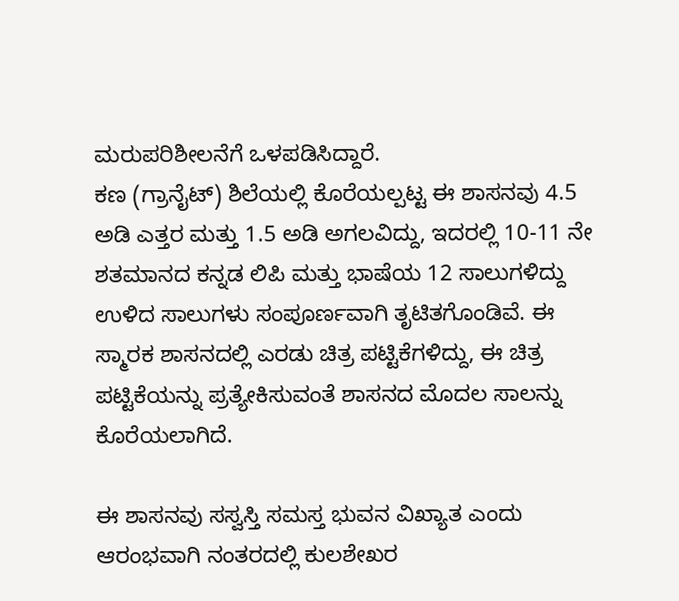ಮರುಪರಿಶೀಲನೆಗೆ ಒಳಪಡಿಸಿದ್ದಾರೆ.
ಕಣ (ಗ್ರಾನೈಟ್) ಶಿಲೆಯಲ್ಲಿ ಕೊರೆಯಲ್ಪಟ್ಟ ಈ ಶಾಸನವು 4.5 ಅಡಿ ಎತ್ತರ ಮತ್ತು 1.5 ಅಡಿ ಅಗಲವಿದ್ದು, ಇದರಲ್ಲಿ 10-11 ನೇ ಶತಮಾನದ ಕನ್ನಡ ಲಿಪಿ ಮತ್ತು ಭಾಷೆಯ 12 ಸಾಲುಗಳಿದ್ದು ಉಳಿದ ಸಾಲುಗಳು ಸಂಪೂರ್ಣವಾಗಿ ತೃಟಿತಗೊಂಡಿವೆ. ಈ ಸ್ಮಾರಕ ಶಾಸನದಲ್ಲಿ ಎರಡು ಚಿತ್ರ ಪಟ್ಟಿಕೆಗಳಿದ್ದು, ಈ ಚಿತ್ರ ಪಟ್ಟಿಕೆಯನ್ನು ಪ್ರತ್ಯೇಕಿಸುವಂತೆ ಶಾಸನದ ಮೊದಲ ಸಾಲನ್ನು ಕೊರೆಯಲಾಗಿದೆ.

ಈ ಶಾಸನವು ಸಸ್ವಸ್ತಿ ಸಮಸ್ತ ಭುವನ ವಿಖ್ಯಾತ ಎಂದು ಆರಂಭವಾಗಿ ನಂತರದಲ್ಲಿ ಕುಲಶೇಖರ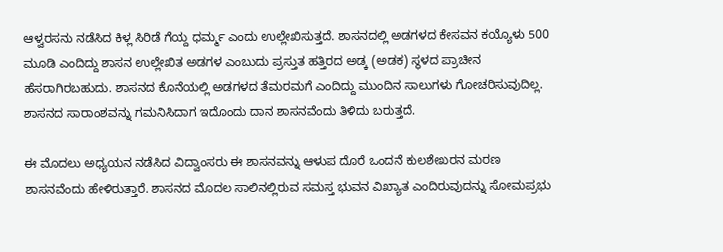ಆಳ್ವರಸನು ನಡೆಸಿದ ಕಿಳ್ಲ ಸಿರಿಡೆ ಗೆಯ್ದ ಧರ್ಮ್ಮ ಎಂದು ಉಲ್ಲೇಖಿಸುತ್ತದೆ. ಶಾಸನದಲ್ಲಿ ಅಡಗಳದ ಕೇಸವನ ಕಯ್ಯೊಳು 500 ಮೂಡಿ ಎಂದಿದ್ದು ಶಾಸನ ಉಲ್ಲೇಖಿತ ಅಡಗಳ ಎಂಬುದು ಪ್ರಸ್ತುತ ಹತ್ತಿರದ ಅಡ್ಕ (ಅಡಕ) ಸ್ಥಳದ ಪ್ರಾಚೀನ ಹೆಸರಾಗಿರಬಹುದು. ಶಾಸನದ ಕೊನೆಯಲ್ಲಿ ಅಡಗಳದ ತೆಮರಮಗೆ ಎಂದಿದ್ದು ಮುಂದಿನ ಸಾಲುಗಳು ಗೋಚರಿಸುವುದಿಲ್ಲ. ಶಾಸನದ ಸಾರಾಂಶವನ್ನು ಗಮನಿಸಿದಾಗ ಇದೊಂದು ದಾನ ಶಾಸನವೆಂದು ತಿಳಿದು ಬರುತ್ತದೆ.

ಈ ಮೊದಲು ಅಧ್ಯಯನ ನಡೆಸಿದ ವಿದ್ವಾಂಸರು ಈ ಶಾಸನವನ್ನು ಆಳುಪ ದೊರೆ ಒಂದನೆ ಕುಲಶೇಖರನ ಮರಣ ಶಾಸನವೆಂದು ಹೇಳಿರುತ್ತಾರೆ. ಶಾಸನದ ಮೊದಲ ಸಾಲಿನಲ್ಲಿರುವ ಸಮಸ್ತ ಭುವನ ವಿಖ್ಯಾತ ಎಂದಿರುವುದನ್ನು ಸೋಮಪ್ರಭು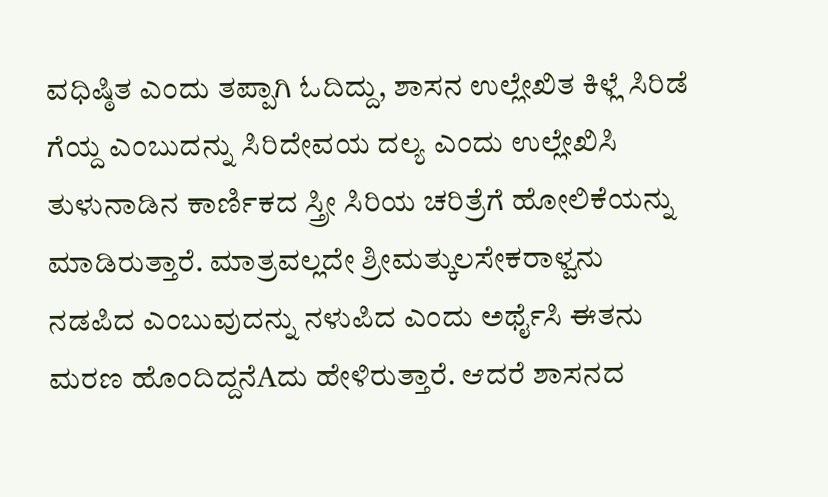ವಧಿಷ್ಠಿತ ಎಂದು ತಪ್ಪಾಗಿ ಓದಿದ್ದು, ಶಾಸನ ಉಲ್ಲೇಖಿತ ಕಿಳ್ಲೆ ಸಿರಿಡೆ ಗೆಯ್ದ ಎಂಬುದನ್ನು ಸಿರಿದೇವಯ ದಲ್ಯ ಎಂದು ಉಲ್ಲೇಖಿಸಿ ತುಳುನಾಡಿನ ಕಾರ್ಣಿಕದ ಸ್ತ್ರೀ ಸಿರಿಯ ಚರಿತ್ರೆಗೆ ಹೋಲಿಕೆಯನ್ನು ಮಾಡಿರುತ್ತಾರೆ. ಮಾತ್ರವಲ್ಲದೇ ಶ್ರೀಮತ್ಕುಲಸೇಕರಾಳ್ವನು ನಡಪಿದ ಎಂಬುವುದನ್ನು ನಳುಪಿದ ಎಂದು ಅರ್ಥೈಸಿ ಈತನು ಮರಣ ಹೊಂದಿದ್ದನೆAದು ಹೇಳಿರುತ್ತಾರೆ. ಆದರೆ ಶಾಸನದ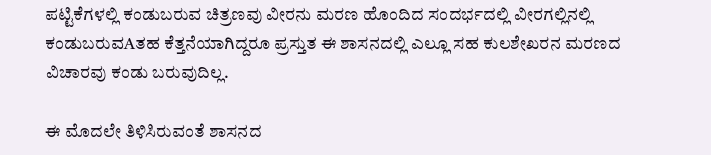ಪಟ್ಟಿಕೆಗಳಲ್ಲಿ ಕಂಡುಬರುವ ಚಿತ್ರಣವು ವೀರನು ಮರಣ ಹೊಂದಿದ ಸಂದರ್ಭದಲ್ಲಿ ವೀರಗಲ್ಲಿನಲ್ಲಿ ಕಂಡುಬರುವAತಹ ಕೆತ್ತನೆಯಾಗಿದ್ದರೂ ಪ್ರಸ್ತುತ ಈ ಶಾಸನದಲ್ಲಿ ಎಲ್ಲೂ ಸಹ ಕುಲಶೇಖರನ ಮರಣದ ವಿಚಾರವು ಕಂಡು ಬರುವುದಿಲ್ಲ.

ಈ ಮೊದಲೇ ತಿಳಿಸಿರುವಂತೆ ಶಾಸನದ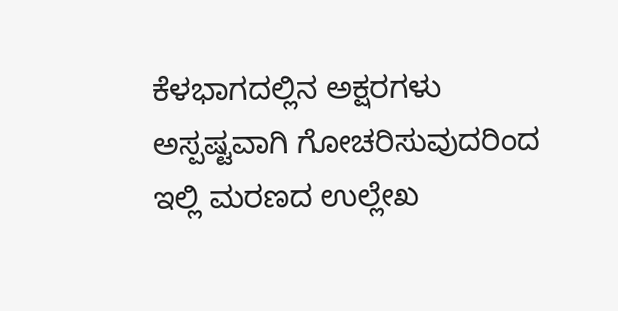ಕೆಳಭಾಗದಲ್ಲಿನ ಅಕ್ಷರಗಳು ಅಸ್ಪಷ್ಟವಾಗಿ ಗೋಚರಿಸುವುದರಿಂದ ಇಲ್ಲಿ ಮರಣದ ಉಲ್ಲೇಖ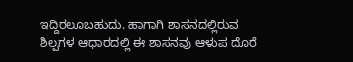ಇದ್ದಿರಲೂಬಹುದು. ಹಾಗಾಗಿ ಶಾಸನದಲ್ಲಿರುವ ಶಿಲ್ಪಗಳ ಆಧಾರದಲ್ಲಿ ಈ ಶಾಸನವು ಆಳುಪ ದೊರೆ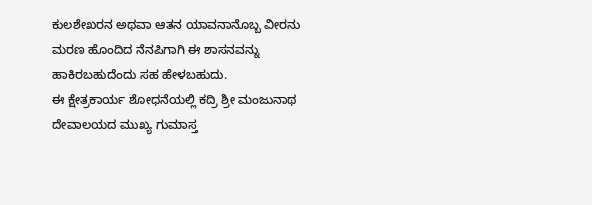ಕುಲಶೇಖರನ ಅಥವಾ ಆತನ ಯಾವನಾನೊಬ್ಬ ವೀರನು ಮರಣ ಹೊಂದಿದ ನೆನಪಿಗಾಗಿ ಈ ಶಾಸನವನ್ನು ಹಾಕಿರಬಹುದೆಂದು ಸಹ ಹೇಳಬಹುದು.
ಈ ಕ್ಷೇತ್ರಕಾರ್ಯ ಶೋಧನೆಯಲ್ಲಿ ಕದ್ರಿ ಶ್ರೀ ಮಂಜುನಾಥ ದೇವಾಲಯದ ಮುಖ್ಯ ಗುಮಾಸ್ತ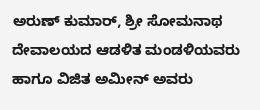ಅರುಣ್ ಕುಮಾರ್, ಶ್ರೀ ಸೋಮನಾಥ ದೇವಾಲಯದ ಆಡಳಿತ ಮಂಡಳಿಯವರು ಹಾಗೂ ವಿಜಿತ ಅಮೀನ್ ಅವರು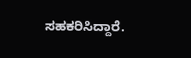ಸಹಕರಿಸಿದ್ದಾರೆ.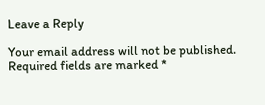Leave a Reply

Your email address will not be published. Required fields are marked *